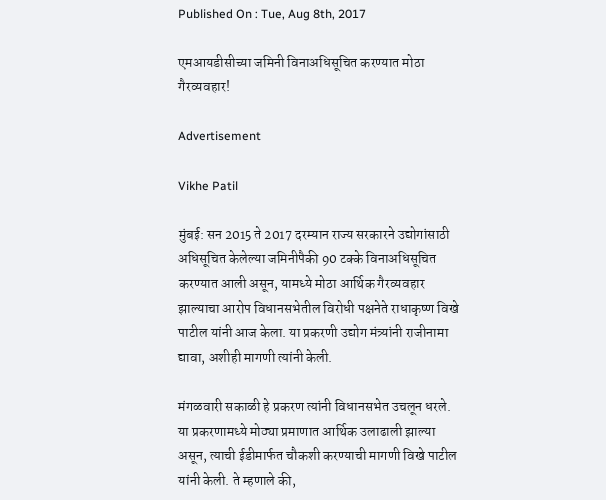Published On : Tue, Aug 8th, 2017

एमआयडीसीच्या जमिनी विनाअधिसूचित करण्यात मोठा गैरव्यवहार!

Advertisement

Vikhe Patil

मुंबई: सन 2015 ते 2017 दरम्यान राज्य सरकारने उद्योगांसाठी अधिसूचित केलेल्या जमिनीपैकी 90 टक्के विनाअधिसूचित करण्यात आली असून, यामध्ये मोठा आर्थिक गैरव्यवहार झाल्याचा आरोप विधानसभेतील विरोधी पक्षनेते राधाकृष्ण विखे पाटील यांनी आज केला. या प्रकरणी उद्योग मंत्र्यांनी राजीनामा द्यावा, अशीही मागणी त्यांनी केली.

मंगळवारी सकाळी हे प्रकरण त्यांनी विधानसभेत उचलून धरले. या प्रकरणामध्ये मोठ्या प्रमाणात आर्थिक उलाढाली झाल्या असून, त्याची ईडीमार्फत चौकशी करण्याची मागणी विखे पाटील यांनी केली. ते म्हणाले की,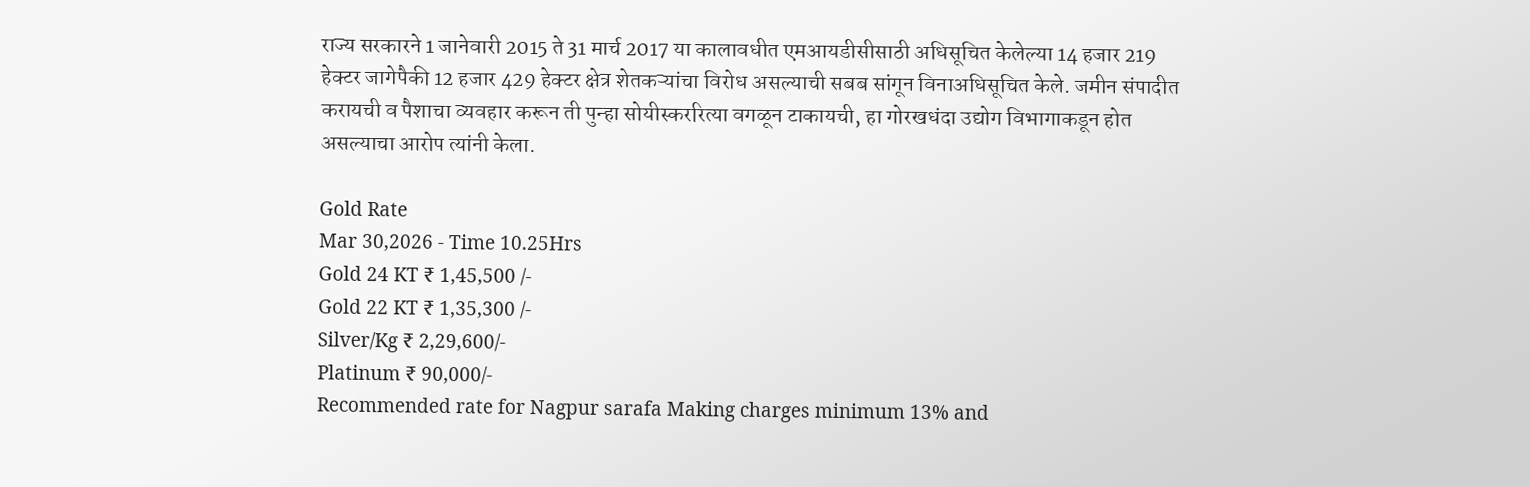राज्य सरकारने 1 जानेवारी 2015 ते 31 मार्च 2017 या कालावधीत एमआयडीसीसाठी अधिसूचित केलेल्या 14 हजार 219 हेक्टर जागेपैकी 12 हजार 429 हेक्टर क्षेत्र शेतकऱ्यांचा विरोध असल्याची सबब सांगून विनाअधिसूचित केले. जमीन संपादीत करायची व पैशाचा व्यवहार करून ती पुन्हा सोयीस्कररित्या वगळून टाकायची, हा गोरखधंदा उद्योग विभागाकडून होत असल्याचा आरोप त्यांनी केला.

Gold Rate
Mar 30,2026 - Time 10.25Hrs
Gold 24 KT ₹ 1,45,500 /-
Gold 22 KT ₹ 1,35,300 /-
Silver/Kg ₹ 2,29,600/-
Platinum ₹ 90,000/-
Recommended rate for Nagpur sarafa Making charges minimum 13% and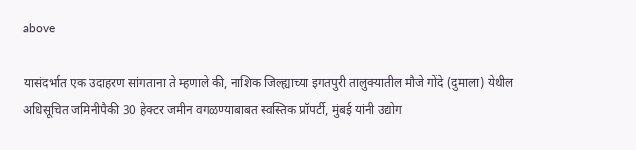above

यासंदर्भात एक उदाहरण सांगताना ते म्हणाले की, नाशिक जिल्ह्याच्या इगतपुरी तालुक्यातील मौजे गोंदे (दुमाला) येथील अधिसूचित जमिनीपैकी 30 हेक्टर जमीन वगळण्याबाबत स्वस्तिक प्रॉपर्टी, मुंबई यांनी उद्योग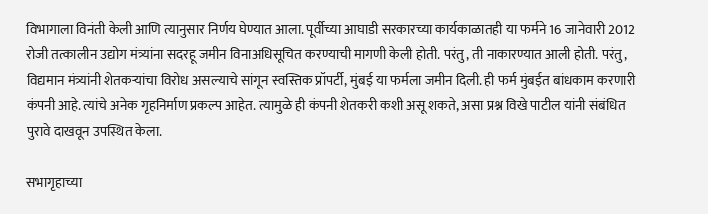विभागाला विनंती केली आणि त्यानुसार निर्णय घेण्यात आला. पूर्वीच्या आघाडी सरकारच्या कार्यकाळातही या फर्मने 16 जानेवारी 2012 रोजी तत्कालीन उद्योग मंत्र्यांना सदरहू जमीन विनाअधिसूचित करण्याची मागणी केली होती. परंतु, ती नाकारण्यात आली होती. परंतु, विद्यमान मंत्र्यांनी शेतकऱ्यांचा विरोध असल्याचे सांगून स्वस्तिक प्रॉपर्टी, मुंबई या फर्मला जमीन दिली. ही फर्म मुंबईत बांधकाम करणारी कंपनी आहे. त्यांचे अनेक गृहनिर्माण प्रकल्प आहेत. त्यामुळे ही कंपनी शेतकरी कशी असू शकते, असा प्रश्न विखे पाटील यांनी संबंधित पुरावे दाखवून उपस्थित केला.

सभागृहाच्या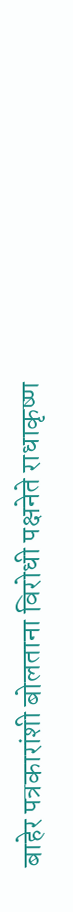बाहेर पत्रकारांशी बोलताना विरोधी पक्षनेते राधाकृष्ण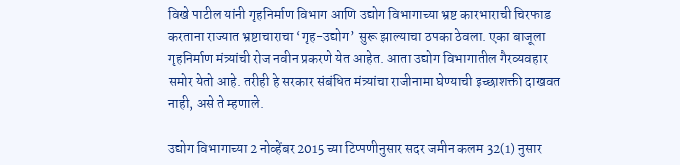विखे पाटील यांनी गृहनिर्माण विभाग आणि उद्योग विभागाच्या भ्रष्ट कारभाराची चिरफाड करताना राज्यात भ्रष्टाचाराचा ‘गृह-उद्योग’ सुरू झाल्याचा ठपका ठेवला. एका बाजूला गृहनिर्माण मंत्र्यांची रोज नवीन प्रकरणे येत आहेत. आता उद्योग विभागातील गैरव्यवहार समोर येतो आहे. तरीही हे सरकार संबंधित मंत्र्यांचा राजीनामा घेण्याची इच्छाशक्ती दाखवत नाही, असे ते म्हणाले.

उद्योग विभागाच्या 2 नोव्हेंबर 2015 च्या टिप्पणीनुसार सदर जमीन कलम 32(1) नुसार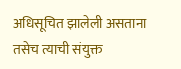अधिसूचित झालेली असताना तसेच त्याची संयुक्त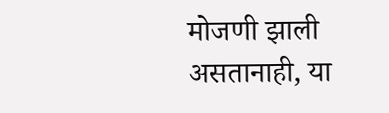मोजणी झाली असतानाही, या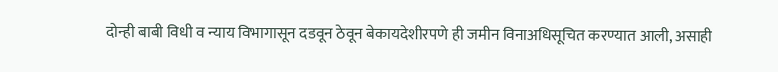दोन्ही बाबी विधी व न्याय विभागासून दडवून ठेवून बेकायदेशीरपणे ही जमीन विनाअधिसूचित करण्यात आली, असाही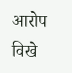आरोप विखे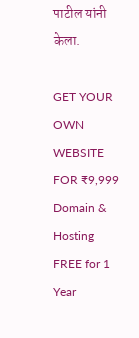पाटील यांनी केला.

GET YOUR OWN WEBSITE
FOR ₹9,999
Domain & Hosting FREE for 1 Year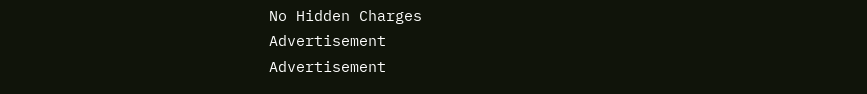No Hidden Charges
Advertisement
Advertisement